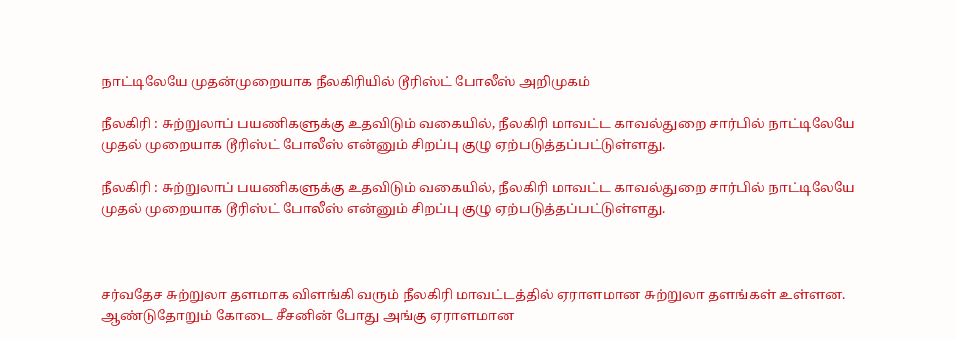நாட்டிலேயே முதன்முறையாக நீலகிரியில் டூரிஸ்ட் போலீஸ் அறிமுகம்

நீலகிரி : சுற்றுலாப் பயணிகளுக்கு உதவிடும் வகையில், நீலகிரி மாவட்ட காவல்துறை சார்பில் நாட்டிலேயே முதல் முறையாக டூரிஸ்ட் போலீஸ் என்னும் சிறப்பு குழு ஏற்படுத்தப்பட்டுள்ளது.

நீலகிரி : சுற்றுலாப் பயணிகளுக்கு உதவிடும் வகையில், நீலகிரி மாவட்ட காவல்துறை சார்பில் நாட்டிலேயே முதல் முறையாக டூரிஸ்ட் போலீஸ் என்னும் சிறப்பு குழு ஏற்படுத்தப்பட்டுள்ளது.



சர்வதேச சுற்றுலா தளமாக விளங்கி வரும் நீலகிரி மாவட்டத்தில் ஏராளமான சுற்றுலா தளங்கள் உள்ளன. ஆண்டுதோறும் கோடை சீசனின் போது அங்கு ஏராளமான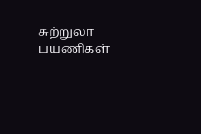சுற்றுலா பயணிகள்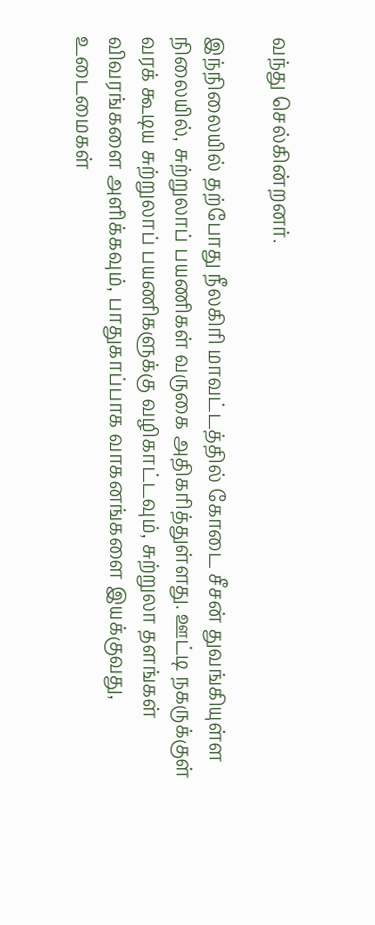வந்து செல்கின்றனர்.

இந்நிலையில் தற்போது நீலகிரி மாவட்டத்தில் கோடை சீசன் துவங்கியுள்ள நிலையில், சுற்றுலாப் பயணிகள் வருகை அதிகரித்துள்ளது. ஊட்டி நகருக்குள் வரக் கூடிய சுற்றுலாப் பயணிகளுக்கு வழிகாட்டவும், சுற்றுலா தளங்கள் விவரங்களை அளிக்கவும், பாதுகாப்பாக வாகனங்களை இயக்குவது, உடைமைகள்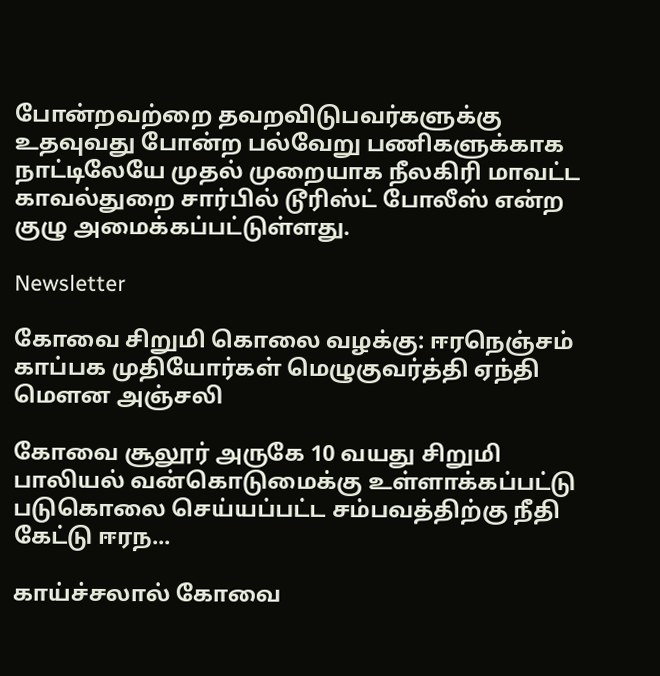போன்றவற்றை தவறவிடுபவர்களுக்கு உதவுவது போன்ற பல்வேறு பணிகளுக்காக நாட்டிலேயே முதல் முறையாக நீலகிரி மாவட்ட காவல்துறை சார்பில் டூரிஸ்ட் போலீஸ் என்ற குழு அமைக்கப்பட்டுள்ளது.

Newsletter

கோவை சிறுமி கொலை வழக்கு: ஈரநெஞ்சம் காப்பக முதியோர்கள் மெழுகுவர்த்தி ஏந்தி மௌன அஞ்சலி

கோவை சூலூர் அருகே 10 வயது சிறுமி பாலியல் வன்கொடுமைக்கு உள்ளாக்கப்பட்டு படுகொலை செய்யப்பட்ட சம்பவத்திற்கு நீதி கேட்டு ஈரந...

காய்ச்சலால் கோவை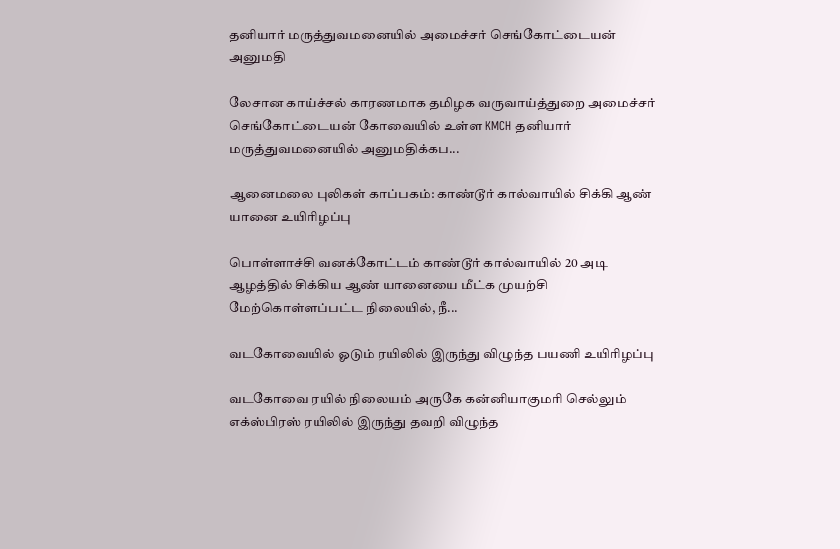தனியார் மருத்துவமனையில் அமைச்சர் செங்கோட்டையன் அனுமதி

லேசான காய்ச்சல் காரணமாக தமிழக வருவாய்த்துறை அமைச்சர் செங்கோட்டையன் கோவையில் உள்ள KMCH தனியார் மருத்துவமனையில் அனுமதிக்கப...

ஆனைமலை புலிகள் காப்பகம்: காண்டூர் கால்வாயில் சிக்கி ஆண் யானை உயிரிழப்பு

பொள்ளாச்சி வனக்கோட்டம் காண்டூர் கால்வாயில் 20 அடி ஆழத்தில் சிக்கிய ஆண் யானையை மீட்க முயற்சி மேற்கொள்ளப்பட்ட நிலையில், நீ...

வடகோவையில் ஓடும் ரயிலில் இருந்து விழுந்த பயணி உயிரிழப்பு

வடகோவை ரயில் நிலையம் அருகே கன்னியாகுமரி செல்லும் எக்ஸ்பிரஸ் ரயிலில் இருந்து தவறி விழுந்த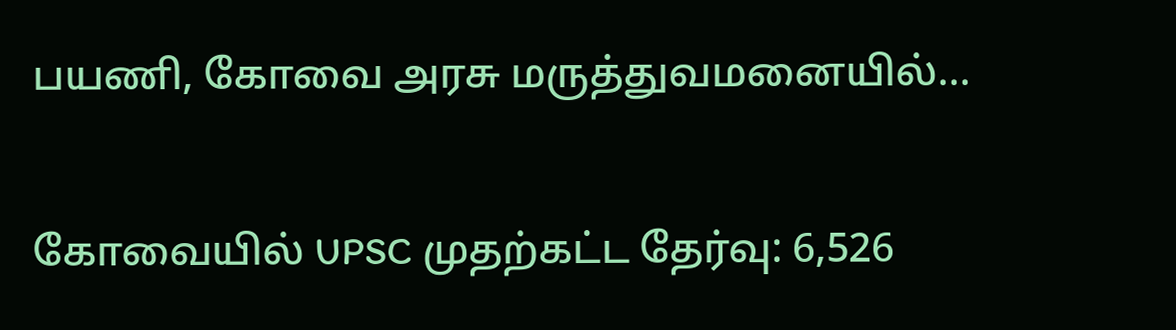பயணி, கோவை அரசு மருத்துவமனையில்...

கோவையில் UPSC முதற்கட்ட தேர்வு: 6,526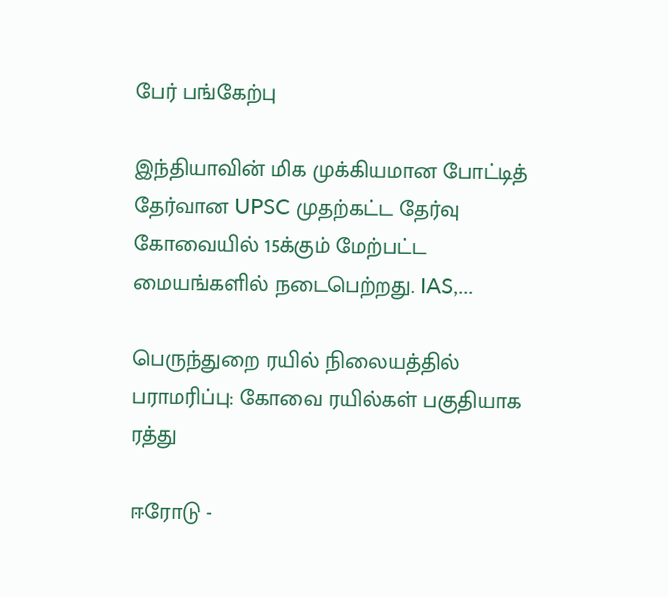பேர் பங்கேற்பு

இந்தியாவின் மிக முக்கியமான போட்டித் தேர்வான UPSC முதற்கட்ட தேர்வு கோவையில் 15க்கும் மேற்பட்ட மையங்களில் நடைபெற்றது. IAS,...

பெருந்துறை ரயில் நிலையத்தில் பராமரிப்பு: கோவை ரயில்கள் பகுதியாக ரத்து

ஈரோடு -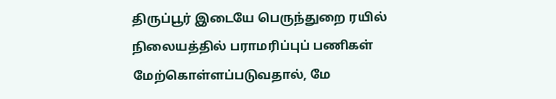திருப்பூர் இடையே பெருந்துறை ரயில் நிலையத்தில் பராமரிப்புப் பணிகள் மேற்கொள்ளப்படுவதால், மே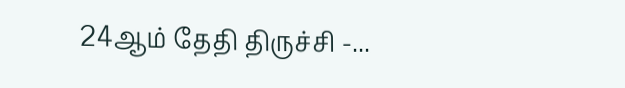24ஆம் தேதி திருச்சி -...